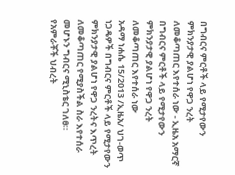በግብርና ምርቶች ላይ የሚታየውን ምክንያታዊ ያልሆነ የዋጋ ንረት ለመቆጣጠር እየተሰራ ነው - ኢዜአ አማርኛ
በግብርና ምርቶች ላይ የሚታየውን ምክንያታዊ ያልሆነ የዋጋ ንረት ለመቆጣጠር እየተሰራ ነው
አዳማ ነሐሴ 15/2013 /ኢዜአ/ ህገ-ወጥ ነጋዴዎች በግብርና ምርቶች ላይ የሚታየውን ምክንያታዊ ያልሆነ የዋጋ ንረትና እጥረት ለመቆጣጠር የሚያስችል ስራ እየተሰራ መሆኑን ግብርና ሚኒስቴር ገለፀ።
የአምራቾች ህብረት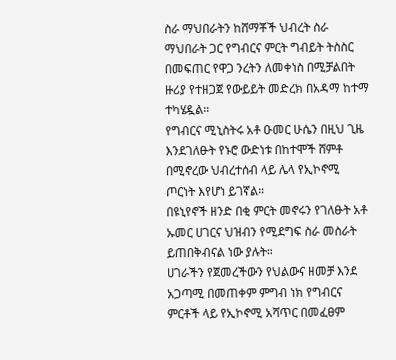ስራ ማህበራትን ከሸማቾች ህብረት ስራ ማህበራት ጋር የግብርና ምርት ግብይት ትስስር በመፍጠር የዋጋ ንረትን ለመቀነስ በሚቻልበት ዙሪያ የተዘጋጀ የውይይት መድረክ በአዳማ ከተማ ተካሄዷል።
የግብርና ሚኒስትሩ አቶ ዑመር ሁሴን በዚህ ጊዜ እንደገለፁት የኑሮ ውድነቱ በከተሞች ሸምቶ በሚኖረው ህብረተሰብ ላይ ሌላ የኢኮኖሚ ጦርነት እየሆነ ይገኛል።
በዩኒየኖች ዘንድ በቂ ምርት መኖሩን የገለፁት አቶ ኡመር ሀገርና ህዝብን የሚደግፍ ስራ መስራት ይጠበቅብናል ነው ያሉት።
ሀገራችን የጀመረችውን የህልውና ዘመቻ እንደ አጋጣሚ በመጠቀም ምግብ ነክ የግብርና ምርቶች ላይ የኢኮኖሚ አሻጥር በመፈፀም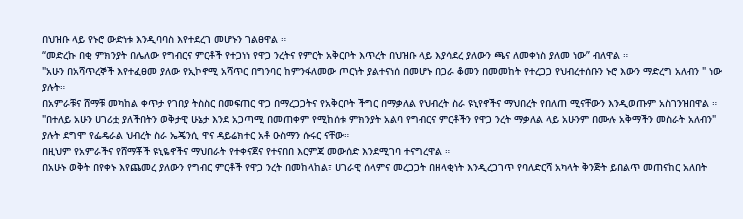በህዝቡ ላይ የኑሮ ውድነቱ እንዲባባስ እየተደረገ መሆኑን ገልፀዋል ።
“መድረኩ በቂ ምክንያት በሌለው የግብርና ምርቶች የተጋነነ የዋጋ ንረትና የምርት አቅርቦት እጥረት በህዝቡ ላይ እያሳደረ ያለውን ጫና ለመቀነስ ያለመ ነው” ብለዋል ።
"አሁን በአሻጥረኞች እየተፈፀመ ያለው የኢኮኖሚ አሻጥር በግንባር ከምንፋለመው ጦርነት ያልተናነሰ በመሆኑ በጋራ ቆመን በመመከት የተረጋጋ የህብረተሰቡን ኑሮ እውን ማድረግ አለብን " ነው ያሉት።
በአምራቹና ሸማቹ መካከል ቀጥታ የገበያ ትስስር በመፍጠር ዋጋ በማረጋጋትና የአቅርቦት ችግር በማቃለል የህብረት ስራ ዩኒየኖችና ማህበረት የበለጠ ሚናቸውን እንዲወጡም አስገንዝበዋል ።
"በተለይ አሁን ሀገሪቷ ያለችበትን ወቅታዊ ሁኔታ እንደ አጋጣሚ በመጠቀም የሚከሰቱ ምክንያት አልባ የግብርና ምርቶችን የዋጋ ንረት ማቃለል ላይ አሁንም በሙሉ አቅማችን መስራት አለብን" ያሉት ደግሞ የፌዴራል ህብረት ስራ ኤጄንሲ ዋና ዳይሬክተር አቶ ዑስማን ሱሩር ናቸው።
በዚህም የአምራችና የሸማቾች ዩኒዬኖችና ማህበራት የተቀናጀና የተናበበ እርምጃ መውሰድ እንደሚገባ ተናግረዋል ።
በአሁኑ ወቅት በየቀኑ እየጨመረ ያለውን የግብር ምርቶች የዋጋ ንረት በመከላከል፣ ሀገራዊ ሰላምና መረጋጋት በዘላቂነት እንዲረጋገጥ የባለድርሻ አካላት ቅንጅት ይበልጥ መጠናከር አለበት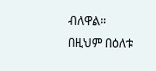ብለዋል።
በዚህም በዕለቱ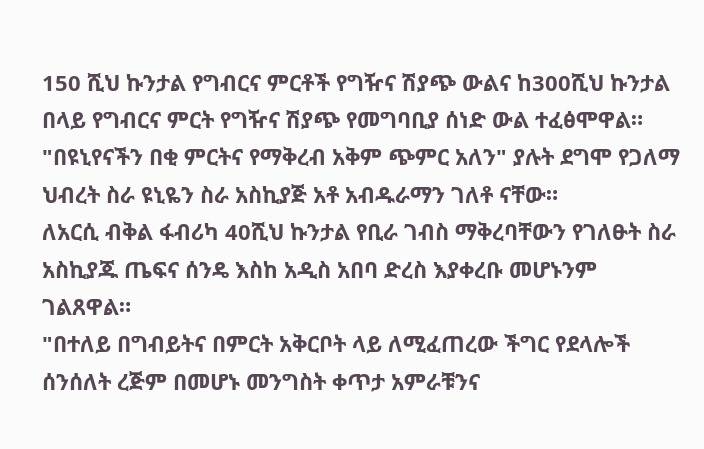150 ሺህ ኩንታል የግብርና ምርቶች የግዥና ሽያጭ ውልና ከ300ሺህ ኩንታል በላይ የግብርና ምርት የግዥና ሽያጭ የመግባቢያ ሰነድ ውል ተፈፅሞዋል።
"በዩኒየናችን በቂ ምርትና የማቅረብ አቅም ጭምር አለን" ያሉት ደግሞ የጋለማ ህብረት ስራ ዩኒዬን ስራ አስኪያጅ አቶ አብዱራማን ገለቶ ናቸው።
ለአርሲ ብቅል ፋብሪካ 40ሺህ ኩንታል የቢራ ገብስ ማቅረባቸውን የገለፁት ስራ አስኪያጁ ጤፍና ሰንዴ እስከ አዲስ አበባ ድረስ እያቀረቡ መሆኑንም ገልጸዋል።
"በተለይ በግብይትና በምርት አቅርቦት ላይ ለሚፈጠረው ችግር የደላሎች ሰንሰለት ረጅም በመሆኑ መንግስት ቀጥታ አምራቹንና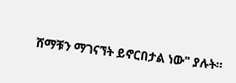ሸማቹን ማገናኘት ይኖርበታል ነው" ያሉት።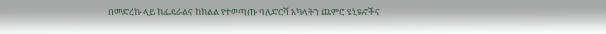በመድረኩ ላይ ከፌዴራልና ከክልል የተወጣጡ ባለድርሻ አካላትን ጨምሮ ዩኒዬኖችና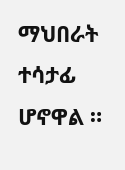ማህበራት ተሳታፊ ሆኖዋል ።